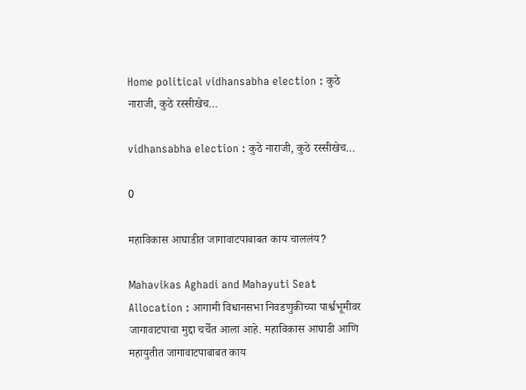Home political vidhansabha election : कुठे नाराजी, कुठे रस्सीखेच…

vidhansabha election : कुठे नाराजी, कुठे रस्सीखेच…

0

महाविकास आघाडीत जागावाटपाबाबत काय चाललंय?

Mahavikas Aghadi and Mahayuti Seat Allocation : आगामी विधानसभा निवडणुकीच्या पार्श्वभूमीवर जागावाटपाचा मुद्दा चर्चेत आला आहे. महाविकास आघाडी आणि महायुतीत जागावाटपाबाबत काय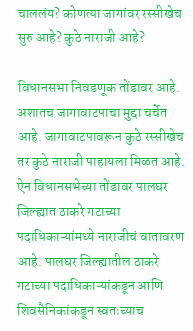चाललंय? कोणत्या जागांवर रस्सीखेच सुरु आहे? कुठे नाराजी आहे?

विधानसभा निवडणूक तोंडावर आहे. अशातच जागावाटपाचा मुद्दा चर्चेत आहे. जागावाटपावरून कुठे रस्सीखेच तर कुठे नाराजी पाहायला मिळत आहे. ऐन विधानसभेच्या तोंडावर पालघर जिल्ह्यात ठाकरे गटाच्या पदाधिकाऱ्यांमध्ये नाराजीचं वातावरण आहे. पालघर जिल्ह्यातील ठाकरे गटाच्या पदाधिकाऱ्यांकडून आणि शिवसैनिकांकडून स्वतःच्याच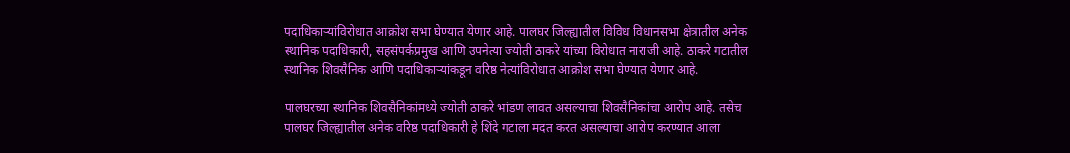पदाधिकाऱ्यांविरोधात आक्रोश सभा घेण्यात येणार आहे. पालघर जिल्ह्यातील विविध विधानसभा क्षेत्रातील अनेक स्थानिक पदाधिकारी, सहसंपर्कप्रमुख आणि उपनेत्या ज्योती ठाकरे यांच्या विरोधात नाराजी आहे. ठाकरे गटातील स्थानिक शिवसैनिक आणि पदाधिकाऱ्यांकडून वरिष्ठ नेत्यांविरोधात आक्रोश सभा घेण्यात येणार आहे.

पालघरच्या स्थानिक शिवसैनिकांमध्ये ज्योती ठाकरे भांडण लावत असल्याचा शिवसैनिकांचा आरोप आहे. तसेच पालघर जिल्ह्यातील अनेक वरिष्ठ पदाधिकारी हे शिंदे गटाला मदत करत असल्याचा आरोप करण्यात आला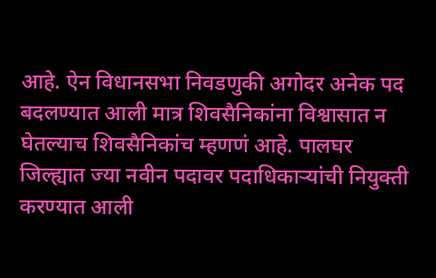आहे. ऐन विधानसभा निवडणुकी अगोदर अनेक पद बदलण्यात आली मात्र शिवसैनिकांना विश्वासात न घेतल्याच शिवसैनिकांच म्हणणं आहे. पालघर जिल्ह्यात ज्या नवीन पदावर पदाधिकाऱ्यांची नियुक्ती करण्यात आली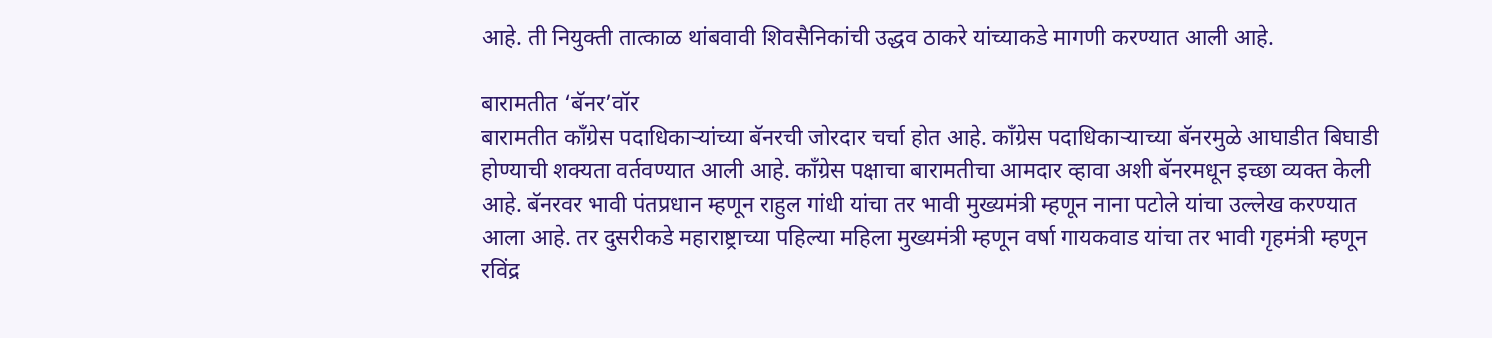आहे. ती नियुक्ती तात्काळ थांबवावी शिवसैनिकांची उद्धव ठाकरे यांच्याकडे मागणी करण्यात आली आहे.

बारामतीत ‘बॅनर’वॉर
बारामतीत काँग्रेस पदाधिकाऱ्यांच्या बॅनरची जोरदार चर्चा होत आहे. काँग्रेस पदाधिकाऱ्याच्या बॅनरमुळे आघाडीत बिघाडी होण्याची शक्यता वर्तवण्यात आली आहे. काँग्रेस पक्षाचा बारामतीचा आमदार व्हावा अशी बॅनरमधून इच्छा व्यक्त केली आहे. बॅनरवर भावी पंतप्रधान म्हणून राहुल गांधी यांचा तर भावी मुख्यमंत्री म्हणून नाना पटोले यांचा उल्लेख करण्यात आला आहे. तर दुसरीकडे महाराष्ट्राच्या पहिल्या महिला मुख्यमंत्री म्हणून वर्षा गायकवाड यांचा तर भावी गृहमंत्री म्हणून रविंद्र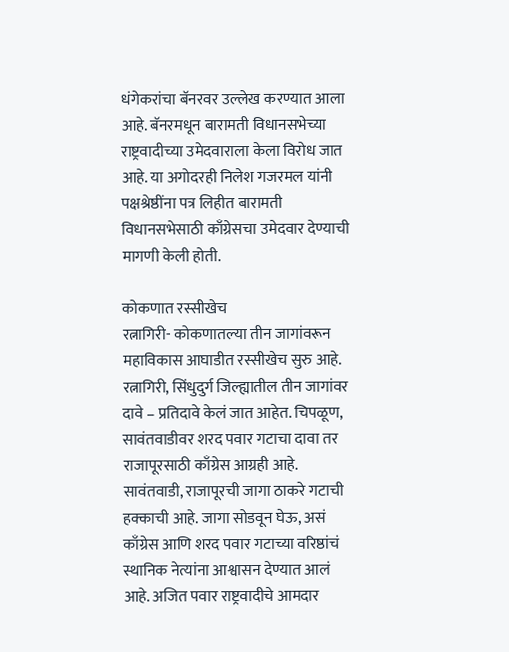धंगेकरांचा बॅनरवर उल्लेख करण्यात आला आहे. बॅनरमधून बारामती विधानसभेच्या राष्ट्रवादीच्या उमेदवाराला केला विरोध जात आहे. या अगोदरही निलेश गजरमल यांनी पक्षश्रेष्ठींना पत्र लिहीत बारामती विधानसभेसाठी काँग्रेसचा उमेदवार देण्याची मागणी केली होती.

कोकणात रस्सीखेच
रत्नागिरी- कोकणातल्या तीन जागांवरून महाविकास आघाडीत रस्सीखेच सुरु आहे. रत्नागिरी, सिंधुदुर्ग जिल्ह्यातील तीन जागांवर दावे – प्रतिदावे केलं जात आहेत. चिपळूण, सावंतवाडीवर शरद पवार गटाचा दावा तर राजापूरसाठी काँग्रेस आग्रही आहे. सावंतवाडी, राजापूरची जागा ठाकरे गटाची हक्काची आहे. जागा सोडवून घेऊ, असं काँग्रेस आणि शरद पवार गटाच्या वरिष्ठांचं स्थानिक नेत्यांना आश्वासन देण्यात आलं आहे. अजित पवार राष्ट्रवादीचे आमदार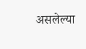असलेल्या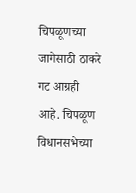चिपळूणच्या जागेसाठी ठाकरे गट आग्रही आहे. चिपळूण विधानसभेच्या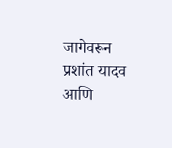जागेवरून प्रशांत यादव आणि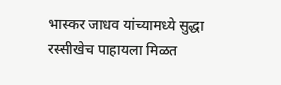भास्कर जाधव यांच्यामध्ये सुद्धा रस्सीखेच पाहायला मिळत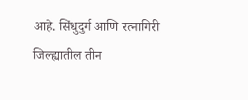आहे. सिंधुदुर्ग आणि रत्नागिरी जिल्ह्यातील तीन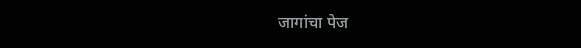जागांचा पेज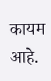कायम आहे.